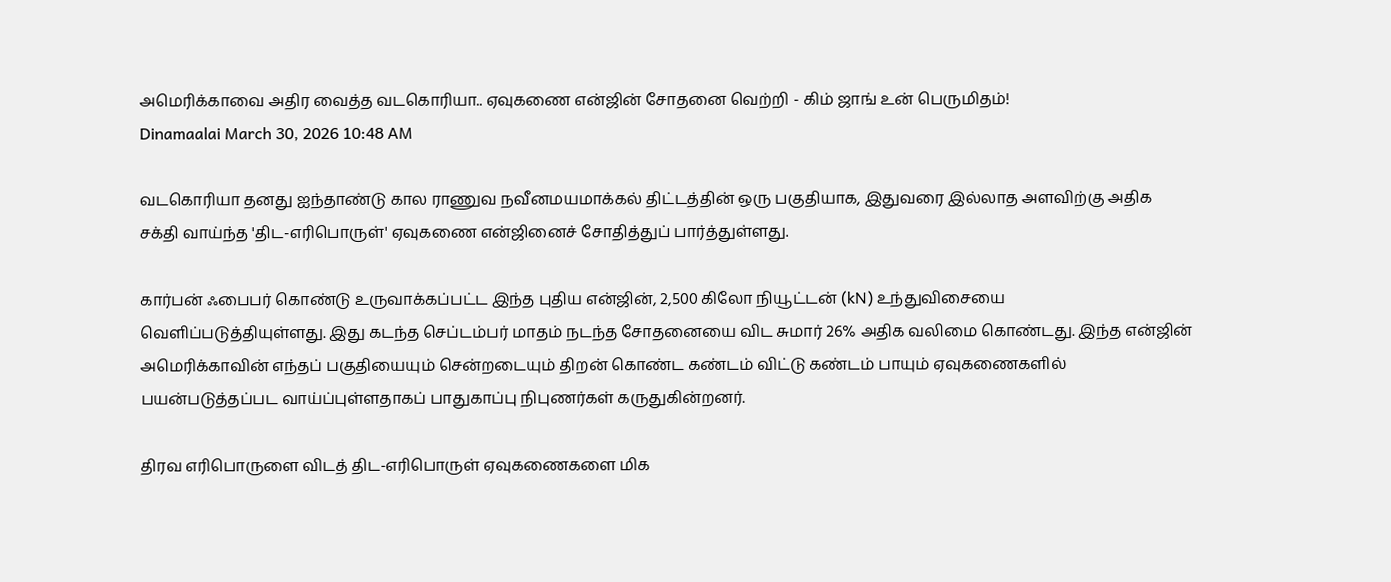அமெரிக்காவை அதிர வைத்த வடகொரியா.. ஏவுகணை என்ஜின் சோதனை வெற்றி - கிம் ஜாங் உன் பெருமிதம்!
Dinamaalai March 30, 2026 10:48 AM

வடகொரியா தனது ஐந்தாண்டு கால ராணுவ நவீனமயமாக்கல் திட்டத்தின் ஒரு பகுதியாக, இதுவரை இல்லாத அளவிற்கு அதிக சக்தி வாய்ந்த 'திட-எரிபொருள்' ஏவுகணை என்ஜினைச் சோதித்துப் பார்த்துள்ளது.

கார்பன் ஃபைபர் கொண்டு உருவாக்கப்பட்ட இந்த புதிய என்ஜின், 2,500 கிலோ நியூட்டன் (kN) உந்துவிசையை  வெளிப்படுத்தியுள்ளது. இது கடந்த செப்டம்பர் மாதம் நடந்த சோதனையை விட சுமார் 26% அதிக வலிமை கொண்டது. இந்த என்ஜின் அமெரிக்காவின் எந்தப் பகுதியையும் சென்றடையும் திறன் கொண்ட கண்டம் விட்டு கண்டம் பாயும் ஏவுகணைகளில் பயன்படுத்தப்பட வாய்ப்புள்ளதாகப் பாதுகாப்பு நிபுணர்கள் கருதுகின்றனர்.

திரவ எரிபொருளை விடத் திட-எரிபொருள் ஏவுகணைகளை மிக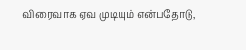விரைவாக ஏவ முடியும் என்பதோடு,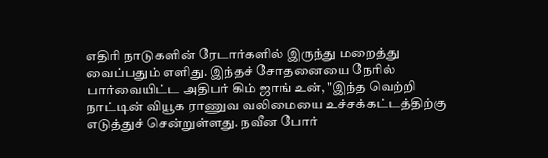எதிரி நாடுகளின் ரேடார்களில் இருந்து மறைத்து வைப்பதும் எளிது. இந்தச் சோதனையை நேரில் பார்வையிட்ட அதிபர் கிம் ஜாங் உன், "இந்த வெற்றி நாட்டின் வியூக ராணுவ வலிமையை உச்சக்கட்டத்திற்கு எடுத்துச் சென்றுள்ளது. நவீன போர்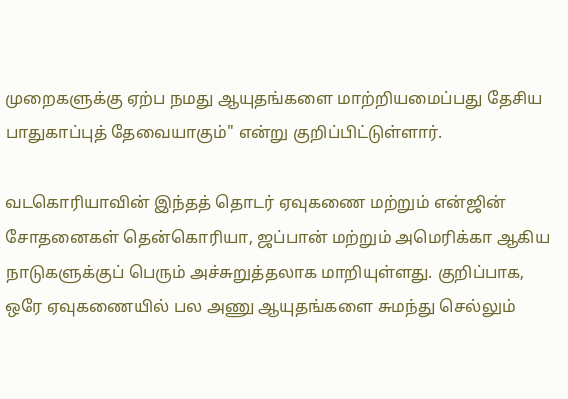முறைகளுக்கு ஏற்ப நமது ஆயுதங்களை மாற்றியமைப்பது தேசிய பாதுகாப்புத் தேவையாகும்" என்று குறிப்பிட்டுள்ளார்.

வடகொரியாவின் இந்தத் தொடர் ஏவுகணை மற்றும் என்ஜின் சோதனைகள் தென்கொரியா, ஜப்பான் மற்றும் அமெரிக்கா ஆகிய நாடுகளுக்குப் பெரும் அச்சுறுத்தலாக மாறியுள்ளது. குறிப்பாக, ஒரே ஏவுகணையில் பல அணு ஆயுதங்களை சுமந்து செல்லும்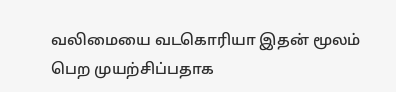வலிமையை வடகொரியா இதன் மூலம் பெற முயற்சிப்பதாக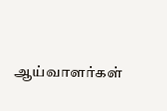ஆய்வாளர்கள்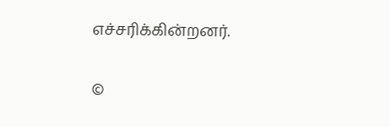எச்சரிக்கின்றனர்.

©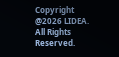Copyright @2026 LIDEA. All Rights Reserved.